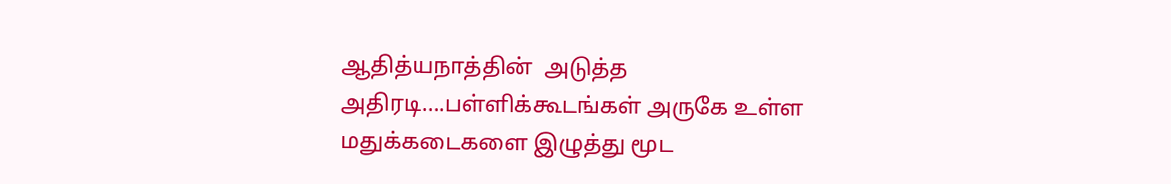ஆதித்யநாத்தின்  அடுத்த அதிரடி….பள்ளிக்கூடங்கள் அருகே உள்ள மதுக்கடைகளை இழுத்து மூட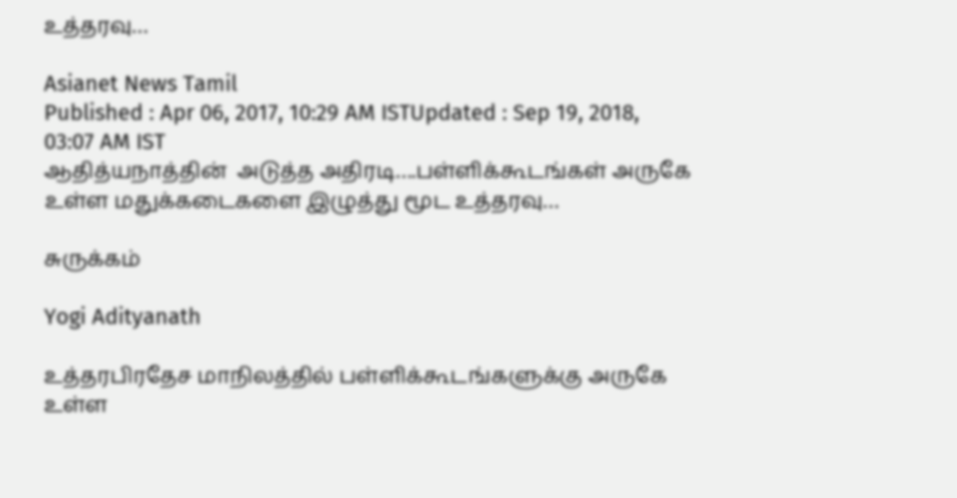உத்தரவு…

Asianet News Tamil
Published : Apr 06, 2017, 10:29 AM ISTUpdated : Sep 19, 2018, 03:07 AM IST
ஆதித்யநாத்தின்  அடுத்த அதிரடி….பள்ளிக்கூடங்கள் அருகே உள்ள மதுக்கடைகளை இழுத்து மூட உத்தரவு…

சுருக்கம்

Yogi Adityanath

உத்தரபிரதேச மாநிலத்தில் பள்ளிக்கூடங்களுக்கு அருகே உள்ள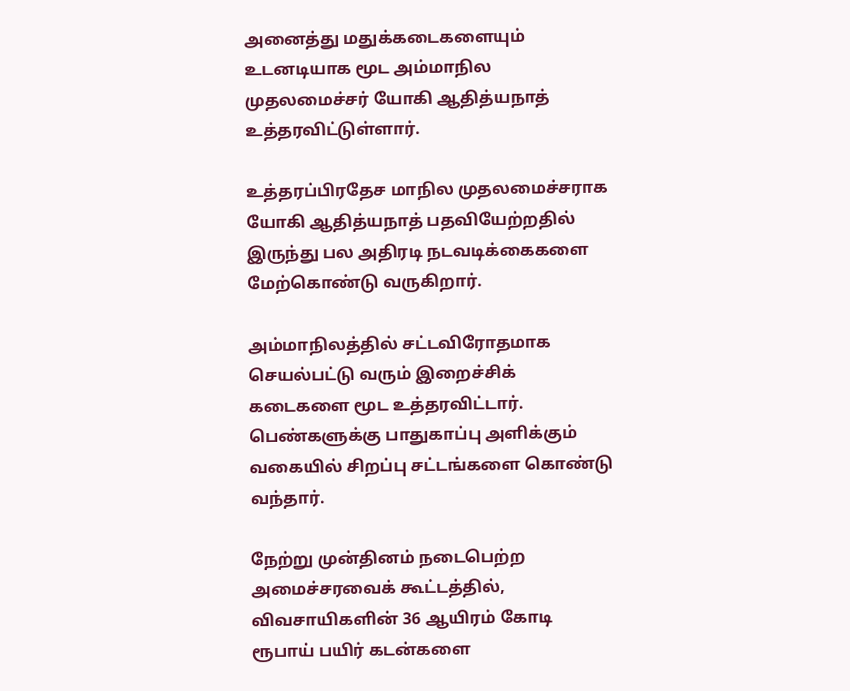அனைத்து மதுக்கடைகளையும் உடனடியாக மூட அம்மாநில முதலமைச்சர் யோகி ஆதித்யநாத் உத்தரவிட்டுள்ளார்.

உத்தரப்பிரதேச மாநில முதலமைச்சராக  யோகி ஆதித்யநாத் பதவியேற்றதில் இருந்து பல அதிரடி நடவடிக்கைகளை மேற்கொண்டு வருகிறார்.

அம்மாநிலத்தில் சட்டவிரோதமாக செயல்பட்டு வரும் இறைச்சிக் கடைகளை மூட உத்தரவிட்டார். பெண்களுக்கு பாதுகாப்பு அளிக்கும் வகையில் சிறப்பு சட்டங்களை கொண்டு வந்தார்.

நேற்று முன்தினம் நடைபெற்ற அமைச்சரவைக் கூட்டத்தில், விவசாயிகளின் 36 ஆயிரம் கோடி ரூபாய் பயிர் கடன்களை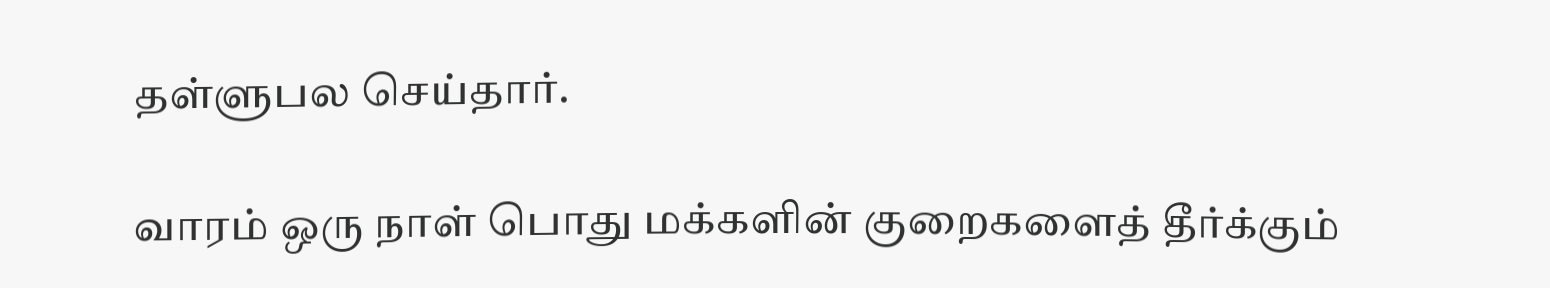தள்ளுபல செய்தார்.

வாரம் ஒரு நாள் பொது மக்களின் குறைகளைத் தீர்க்கும்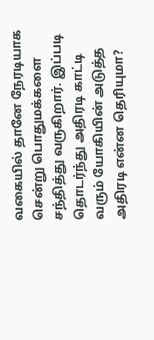வகையில் தானே நேரடியாக சென்று பொதுமக்களை சந்தித்து வருகிறார். இப்படி தொடர்ந்து அதிரடி காட்டி வரும் யோகியின் அடுத்த அதிரடி என்ன தெரியுமா?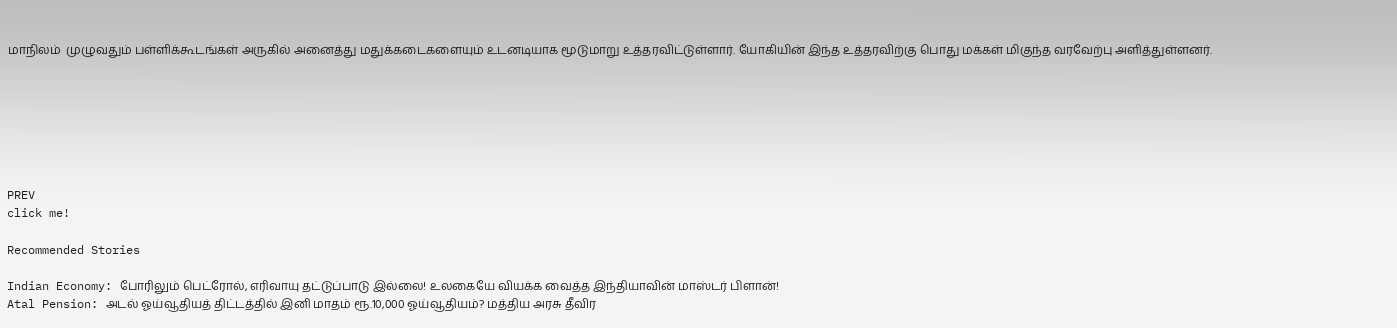மாநிலம்  முழுவதும் பள்ளிக்கூடங்கள் அருகில் அனைத்து மதுக்கடைகளையும் உடனடியாக மூடுமாறு உத்தரவிட்டுள்ளார். யோகியின் இந்த உத்தரவிற்கு பொது மக்கள் மிகுந்த வரவேற்பு அளித்துள்ளனர்.







PREV
click me!

Recommended Stories

Indian Economy: போரிலும் பெட்ரோல், எரிவாயு தட்டுப்பாடு இல்லை! உலகையே வியக்க வைத்த இந்தியாவின் மாஸ்டர் பிளான்!
Atal Pension: அடல் ஓய்வூதியத் திட்டத்தில் இனி மாதம் ரூ.10,000 ஓய்வூதியம்? மத்திய அரசு தீவிர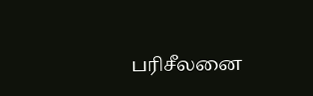பரிசீலனை